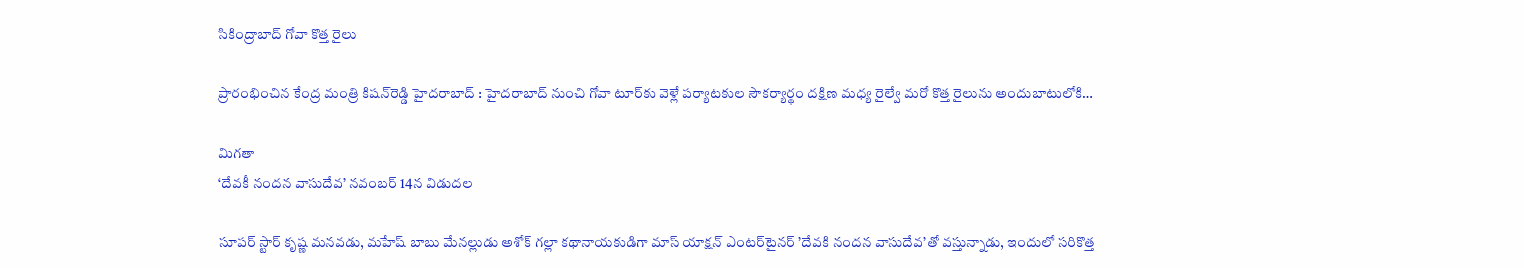సికింద్రాబాద్‌ గోవా కొత్త రైలు

ప్రారంభించిన కేంద్ర మంత్రి కిషన్‌రెడ్డి హైదరాబాద్‌ : హైదరాబాద్‌ నుంచి గోవా టూర్‌కు వెళ్లే పర్యాటకుల సౌకర్యార్థం దక్షిణ మధ్య రైల్వే మరో కొత్త రైలును అందుబాటులోకి…

మిగతా
‘దేవకీ నందన వాసుదేవ’ నవంబర్‌ 14న విడుదల

సూపర్‌ స్టార్‌ కృష్ణ మనవడు, మహేష్‌ బాబు మేనల్లుడు అశోక్‌ గల్లా కథానాయకుడిగా మాస్‌ యాక్షన్‌ ఎంటర్‌టైనర్‌ ’దేవకి నందన వాసుదేవ’తో వస్తున్నాడు, ఇందులో సరికొత్త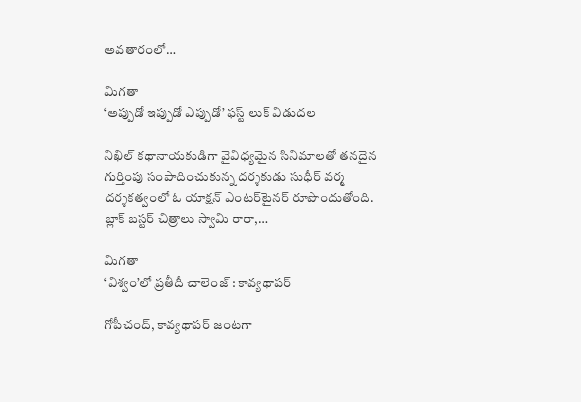అవతారంలో…

మిగతా
‘అప్పుడో ఇప్పుడో ఎప్పుడో’ ఫస్ట్‌ లుక్‌ విడుదల

నిఖిల్‌ కథానాయకుడిగా వైవిధ్యమైన సినిమాలతో తనదైన గుర్తింపు సంపాదించుకున్న దర్శకుడు సుధీర్‌ వర్మ దర్శకత్వంలో ఓ యాక్షన్‌ ఎంటర్‌టైనర్‌ రూపొందుతోంది. బ్లాక్‌ బస్టర్‌ చిత్రాలు స్వామి రారా,…

మిగతా
‘విశ్వం’లో ప్రతీదీ చాలెంజ్‌ : కావ్యథాపర్‌

గోపీచంద్‌, కావ్యథాపర్‌ జంటగా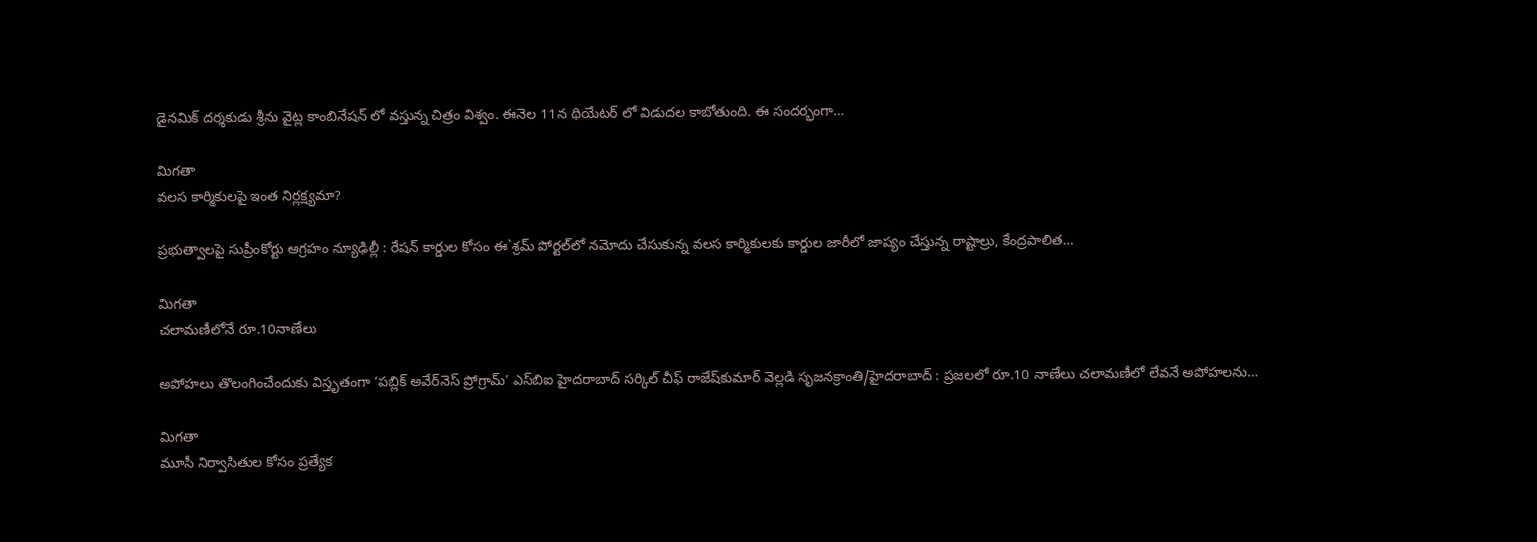డైనమిక్‌ దర్శకుడు శ్రీను వైట్ల కాంబినేషన్‌ లో వస్తున్న చిత్రం విశ్వం. ఈనెల 11న థియేటర్‌ లో విడుదల కాబోతుంది. ఈ సందర్భంగా…

మిగతా
వలస కార్మికులపై ఇంత నిర్లక్ష్యమా?

ప్రభుత్వాలపై సుప్రీంకోర్టు ఆగ్రహం న్యూఢిల్లీ : రేషన్‌ కార్డుల కోసం ఈ`శ్రమ్‌ పోర్టల్‌లో నమోదు చేసుకున్న వలస కార్మికులకు కార్డుల జారీలో జాప్యం చేస్తున్న రాష్టాల్రు, కేంద్రపాలిత…

మిగతా
చలామణీలోనే రూ.10నాణేలు

అపోహలు తొలంగించేందుకు విస్తృతంగా ‘పబ్లిక్‌ అవేర్‌నెస్‌ ప్రోగ్రామ్’ ఎస్‌బిఐ హైదరాబాద్‌ సర్కిల్‌ చీఫ్‌ రాజేష్‌కుమార్‌ వెల్లడి సృజనక్రాంతి/హైదరాబాద్‌ : ప్రజలలో రూ.10 నాణేలు చలామణీలో లేవనే అపోహలను…

మిగతా
మూసీ నిర్వాసితుల కోసం ప్రత్యేక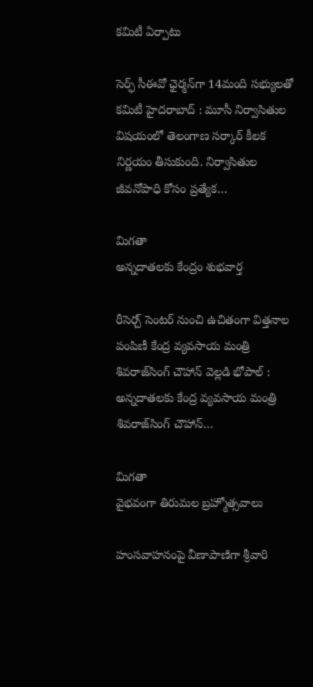కమిటీ ఏర్పాటు

సెర్ఫ్‌ సీఈవో ఛైర్మన్‌గా 14మంది సభ్యులతో కమిటీ హైదరాబాద్‌ : మూసీ నిర్వాసితుల విషయంలో తెలంగాణ సర్కార్‌ కీలక నిర్ణయం తీసుకుంది. నిర్వాసితుల జీవనోపాధి కోసం ప్రత్యేక…

మిగతా
అన్నదాతలకు కేంద్రం శుభవార్త

రీసెర్చ్‌ సెంటర్‌ నుంచి ఉచితంగా విత్తనాల పంపిణీ కేంద్ర వ్యవసాయ మంత్రి శివరాజ్‌సింగ్‌ చౌహాన్‌ వెల్లడి భోపాల్‌ : అన్నదాతలకు కేంద్ర వ్యవసాయ మంత్రి శివరాజ్‌సింగ్‌ చౌహాన్‌…

మిగతా
వైభవంగా తిరుమల బ్రహ్మోత్సవాలు

హంసవాహనంపై వీణాపాణిగా శ్రీవారి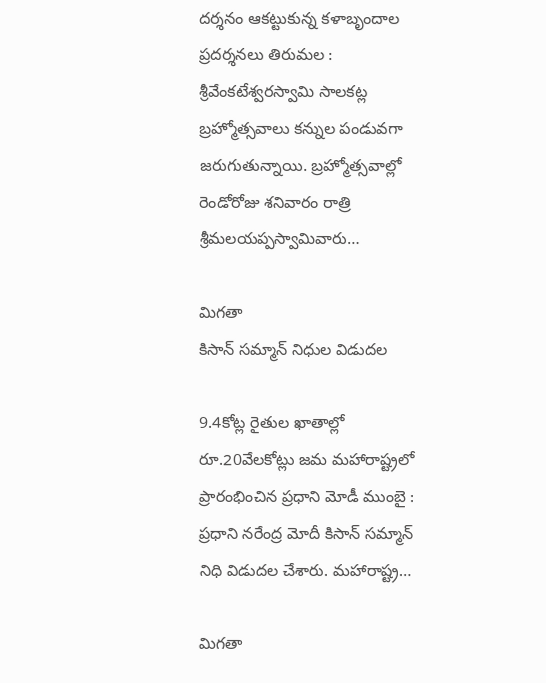దర్శనం ఆకట్టుకున్న కళాబృందాల ప్రదర్శనలు తిరుమల : శ్రీవేంకటేశ్వరస్వామి సాలకట్ల బ్రహ్మోత్సవాలు కన్నుల పండువగా జరుగుతున్నాయి. బ్రహ్మోత్సవాల్లో రెండోరోజు శనివారం రాత్రి శ్రీమలయప్పస్వామివారు…

మిగతా
కిసాన్‌ సమ్మాన్‌ నిధుల విడుదల

9.4కోట్ల రైతుల ఖాతాల్లో రూ.20వేలకోట్లు జమ మహారాష్ట్రలో ప్రారంభించిన ప్రధాని మోడీ ముంబై : ప్రధాని నరేంద్ర మోదీ కిసాన్‌ సమ్మాన్‌ నిధి విడుదల చేశారు. మహారాష్ట్ర…

మిగతా